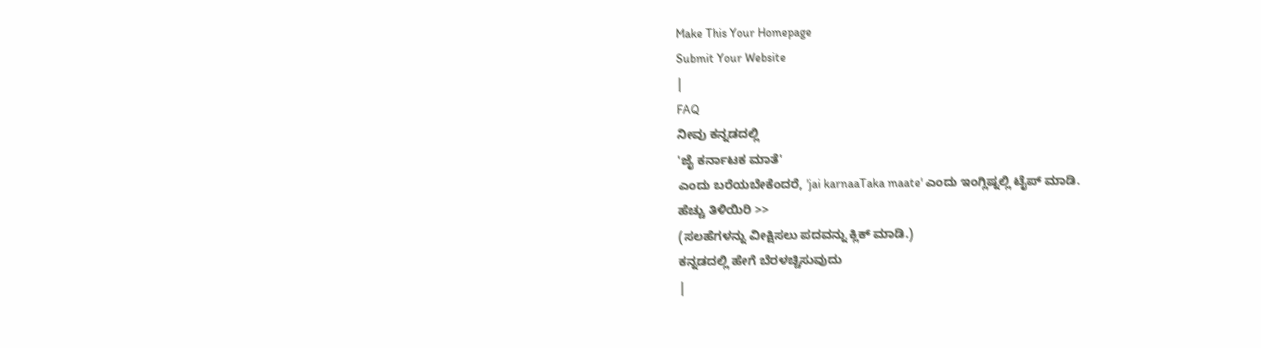Make This Your Homepage
Submit Your Website
|
FAQ
ನೀವು ಕನ್ನಡದಲ್ಲಿ
'ಜೈ ಕರ್ನಾಟಕ ಮಾತೆ'
ಎಂದು ಬರೆಯಬೇಕೆಂದರೆ, 'jai karnaaTaka maate' ಎಂದು ಇಂಗ್ಲಿಷ್ನಲ್ಲಿ ಟೈಪ್ ಮಾಡಿ.
ಹೆಚ್ಚು ತಿಳಿಯಿರಿ >>
(ಸಲಹೆಗಳನ್ನು ವೀಕ್ಷಿಸಲು ಪದವನ್ನು ಕ್ಲಿಕ್ ಮಾಡಿ.)
ಕನ್ನಡದಲ್ಲಿ ಹೇಗೆ ಬೆರಳಚ್ಚಿಸುವುದು
|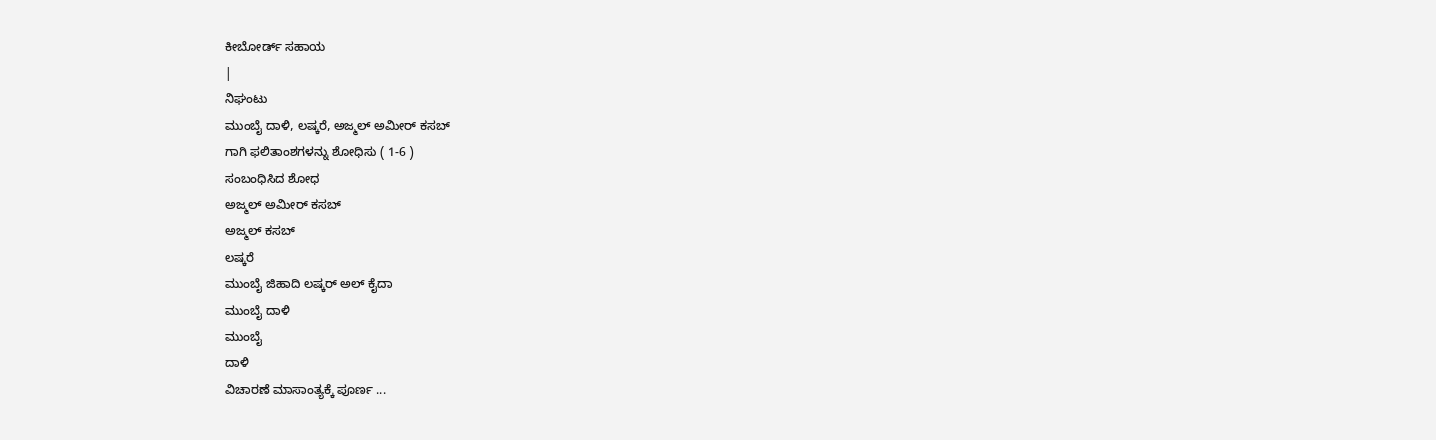ಕೀಬೋರ್ಡ್ ಸಹಾಯ
|
ನಿಘಂಟು
ಮುಂಬೈ ದಾಳಿ, ಲಷ್ಕರೆ, ಅಜ್ಮಲ್ ಅಮೀರ್ ಕಸಬ್
ಗಾಗಿ ಫಲಿತಾಂಶಗಳನ್ನು ಶೋಧಿಸು ( 1-6 )
ಸಂಬಂಧಿಸಿದ ಶೋಧ
ಅಜ್ಮಲ್ ಅಮೀರ್ ಕಸಬ್
ಅಜ್ಮಲ್ ಕಸಬ್
ಲಷ್ಕರೆ
ಮುಂಬೈ ಜಿಹಾದಿ ಲಷ್ಕರ್ ಅಲ್ ಕೈದಾ
ಮುಂಬೈ ದಾಳಿ
ಮುಂಬೈ
ದಾಳಿ
ವಿಚಾರಣೆ ಮಾಸಾಂತ್ಯಕ್ಕೆ ಪೂರ್ಣ ...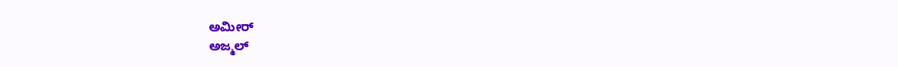ಅಮೀರ್
ಅಜ್ಮಲ್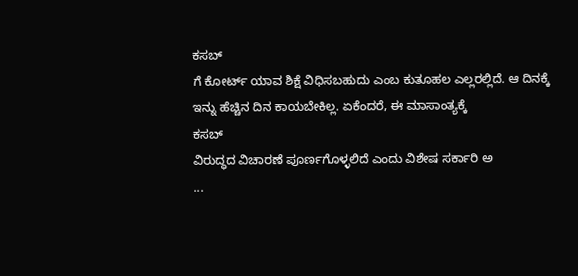ಕಸಬ್
ಗೆ ಕೋರ್ಟ್ ಯಾವ ಶಿಕ್ಷೆ ವಿಧಿಸಬಹುದು ಎಂಬ ಕುತೂಹಲ ಎಲ್ಲರಲ್ಲಿದೆ. ಆ ದಿನಕ್ಕೆ ಇನ್ನು ಹೆಚ್ಚಿನ ದಿನ ಕಾಯಬೇಕಿಲ್ಲ. ಏಕೆಂದರೆ, ಈ ಮಾಸಾಂತ್ಯಕ್ಕೆ
ಕಸಬ್
ವಿರುದ್ಧದ ವಿಚಾರಣೆ ಪೂರ್ಣಗೊಳ್ಳಲಿದೆ ಎಂದು ವಿಶೇಷ ಸರ್ಕಾರಿ ಅ
...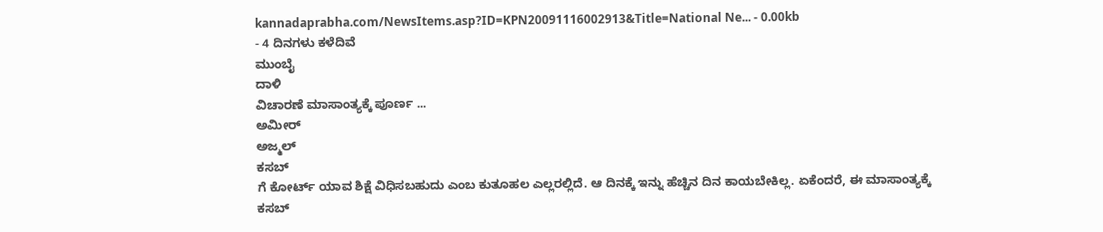kannadaprabha.com/NewsItems.asp?ID=KPN20091116002913&Title=National Ne... - 0.00kb
- 4 ದಿನಗಳು ಕಳೆದಿವೆ
ಮುಂಬೈ
ದಾಳಿ
ವಿಚಾರಣೆ ಮಾಸಾಂತ್ಯಕ್ಕೆ ಪೂರ್ಣ ...
ಅಮೀರ್
ಅಜ್ಮಲ್
ಕಸಬ್
ಗೆ ಕೋರ್ಟ್ ಯಾವ ಶಿಕ್ಷೆ ವಿಧಿಸಬಹುದು ಎಂಬ ಕುತೂಹಲ ಎಲ್ಲರಲ್ಲಿದೆ. ಆ ದಿನಕ್ಕೆ ಇನ್ನು ಹೆಚ್ಚಿನ ದಿನ ಕಾಯಬೇಕಿಲ್ಲ. ಏಕೆಂದರೆ, ಈ ಮಾಸಾಂತ್ಯಕ್ಕೆ
ಕಸಬ್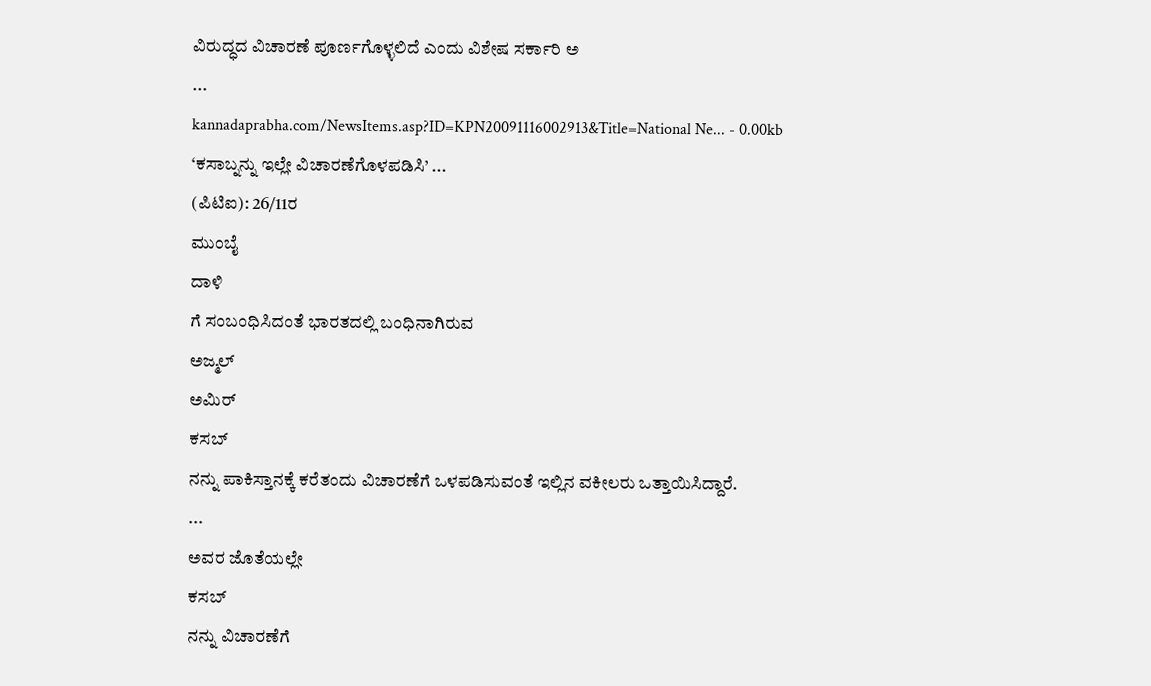ವಿರುದ್ಧದ ವಿಚಾರಣೆ ಪೂರ್ಣಗೊಳ್ಳಲಿದೆ ಎಂದು ವಿಶೇಷ ಸರ್ಕಾರಿ ಅ
...
kannadaprabha.com/NewsItems.asp?ID=KPN20091116002913&Title=National Ne... - 0.00kb
‘ಕಸಾಬ್ನನ್ನು ಇಲ್ಲೇ ವಿಚಾರಣೆಗೊಳಪಡಿಸಿ’ ...
(ಪಿಟಿಐ): 26/11ರ
ಮುಂಬೈ
ದಾಳಿ
ಗೆ ಸಂಬಂಧಿಸಿದಂತೆ ಭಾರತದಲ್ಲಿ ಬಂಧಿನಾಗಿರುವ
ಅಜ್ಮಲ್
ಅಮಿರ್
ಕಸಬ್
ನನ್ನು ಪಾಕಿಸ್ತಾನಕ್ಕೆ ಕರೆತಂದು ವಿಚಾರಣೆಗೆ ಒಳಪಡಿಸುವಂತೆ ಇಲ್ಲಿನ ವಕೀಲರು ಒತ್ತಾಯಿಸಿದ್ದಾರೆ.
...
ಅವರ ಜೊತೆಯಲ್ಲೇ
ಕಸಬ್
ನನ್ನು ವಿಚಾರಣೆಗೆ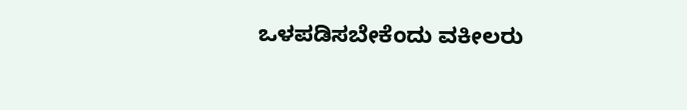ಒಳಪಡಿಸಬೇಕೆಂದು ವಕೀಲರು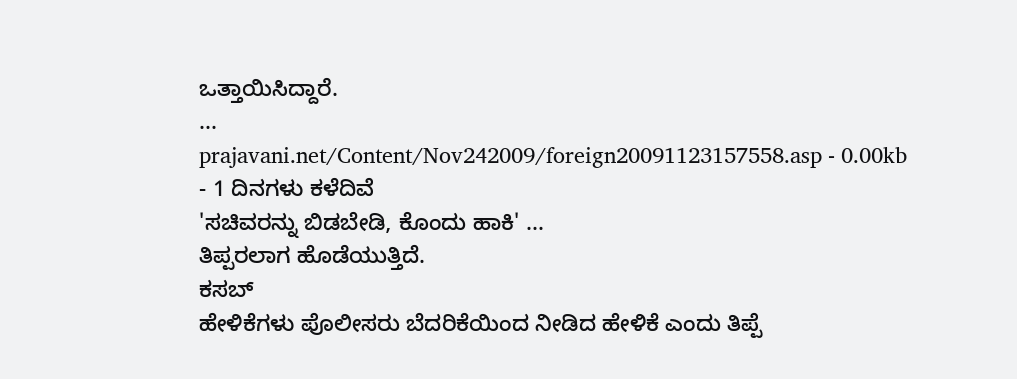ಒತ್ತಾಯಿಸಿದ್ದಾರೆ.
...
prajavani.net/Content/Nov242009/foreign20091123157558.asp - 0.00kb
- 1 ದಿನಗಳು ಕಳೆದಿವೆ
'ಸಚಿವರನ್ನು ಬಿಡಬೇಡಿ, ಕೊಂದು ಹಾಕಿ' ...
ತಿಪ್ಪರಲಾಗ ಹೊಡೆಯುತ್ತಿದೆ.
ಕಸಬ್
ಹೇಳಿಕೆಗಳು ಪೊಲೀಸರು ಬೆದರಿಕೆಯಿಂದ ನೀಡಿದ ಹೇಳಿಕೆ ಎಂದು ತಿಪ್ಪೆ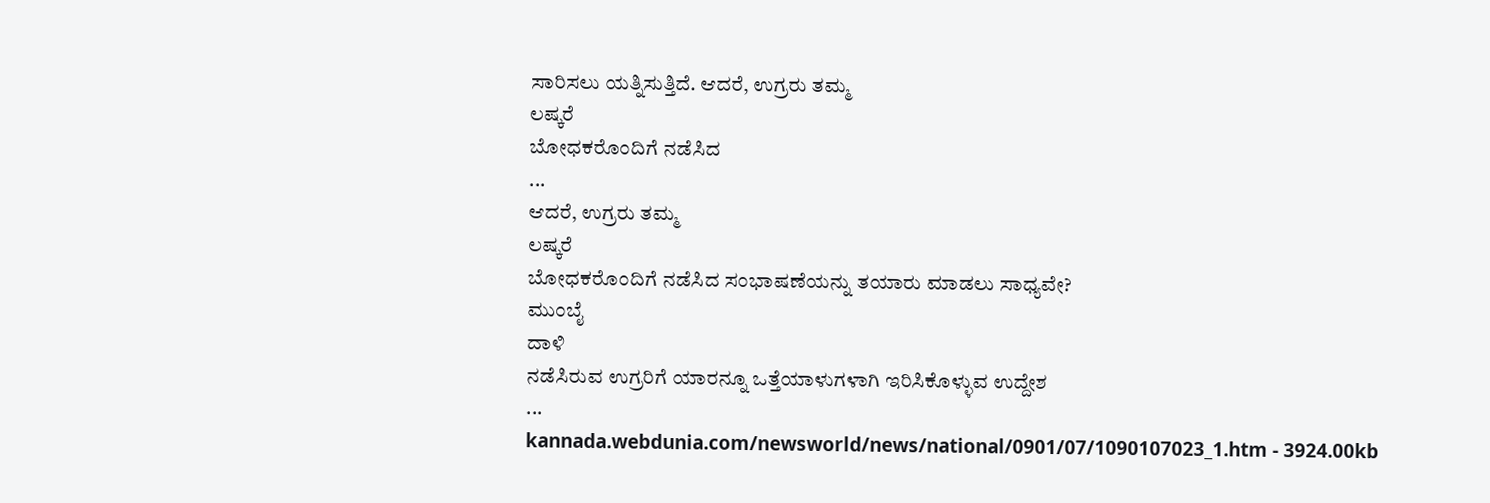ಸಾರಿಸಲು ಯತ್ನಿಸುತ್ತಿದೆ. ಆದರೆ, ಉಗ್ರರು ತಮ್ಮ
ಲಷ್ಕರೆ
ಬೋಧಕರೊಂದಿಗೆ ನಡೆಸಿದ
...
ಆದರೆ, ಉಗ್ರರು ತಮ್ಮ
ಲಷ್ಕರೆ
ಬೋಧಕರೊಂದಿಗೆ ನಡೆಸಿದ ಸಂಭಾಷಣೆಯನ್ನು ತಯಾರು ಮಾಡಲು ಸಾಧ್ಯವೇ?
ಮುಂಬೈ
ದಾಳಿ
ನಡೆಸಿರುವ ಉಗ್ರರಿಗೆ ಯಾರನ್ನೂ ಒತ್ತೆಯಾಳುಗಳಾಗಿ ಇರಿಸಿಕೊಳ್ಳುವ ಉದ್ದೇಶ
...
kannada.webdunia.com/newsworld/news/national/0901/07/1090107023_1.htm - 3924.00kb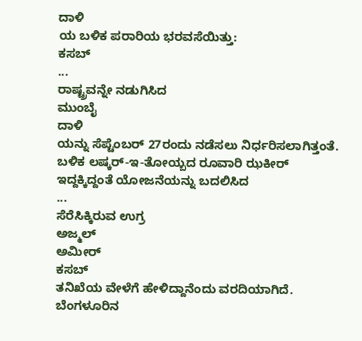ದಾಳಿ
ಯ ಬಳಿಕ ಪರಾರಿಯ ಭರವಸೆಯಿತ್ತು:
ಕಸಬ್
...
ರಾಷ್ಟ್ರವನ್ನೇ ನಡುಗಿಸಿದ
ಮುಂಬೈ
ದಾಳಿ
ಯನ್ನು ಸೆಪ್ಟೆಂಬರ್ 27ರಂದು ನಡೆಸಲು ನಿರ್ಧರಿಸಲಾಗಿತ್ತಂತೆ. ಬಳಿಕ ಲಷ್ಕರ್-ಇ-ತೋಯ್ಬದ ರೂವಾರಿ ಝಕೀರ್ ಇದ್ದಕ್ಕಿದ್ದಂತೆ ಯೋಜನೆಯನ್ನು ಬದಲಿಸಿದ
...
ಸೆರೆಸಿಕ್ಕಿರುವ ಉಗ್ರ
ಅಜ್ಮಲ್
ಅಮೀರ್
ಕಸಬ್
ತನಿಖೆಯ ವೇಳೆಗೆ ಹೇಳಿದ್ದಾನೆಂದು ವರದಿಯಾಗಿದೆ. ಬೆಂಗಳೂರಿನ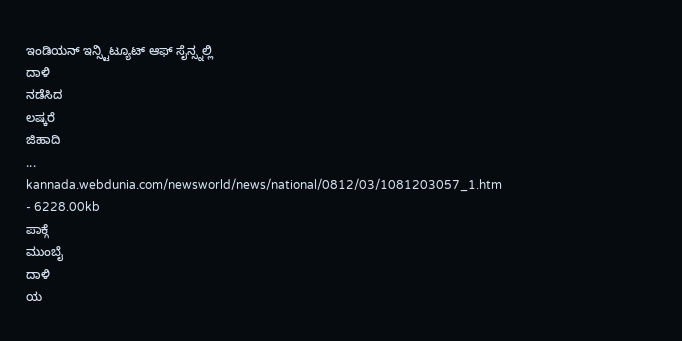ಇಂಡಿಯನ್ ಇನ್ಸ್ಟಿಟ್ಯೂಟ್ ಆಫ್ ಸೈನ್ಸ್ನಲ್ಲಿ
ದಾಳಿ
ನಡೆಸಿದ
ಲಷ್ಕರೆ
ಜಿಹಾದಿ
...
kannada.webdunia.com/newsworld/news/national/0812/03/1081203057_1.htm - 6228.00kb
ಪಾಕ್ಗೆ
ಮುಂಬೈ
ದಾಳಿ
ಯ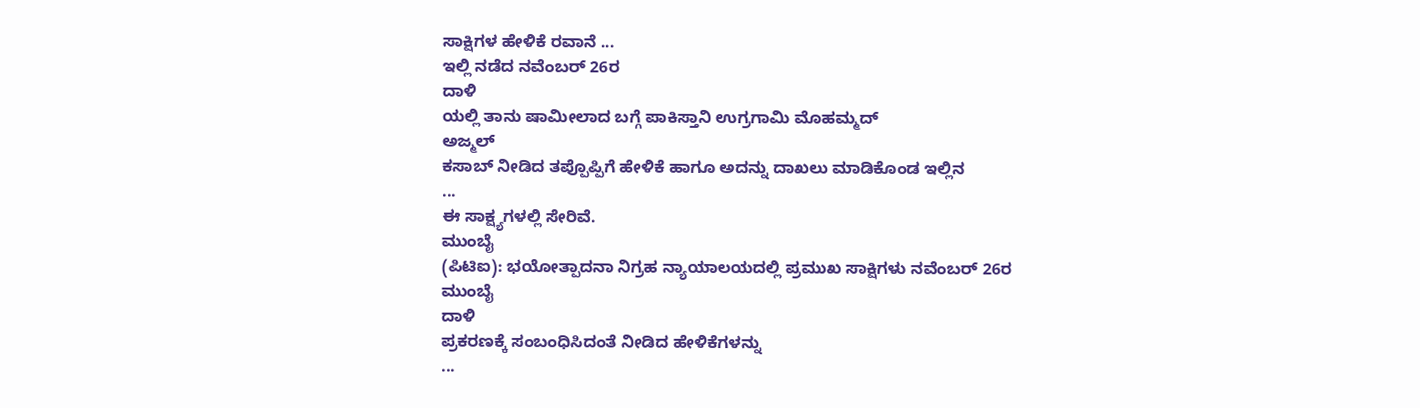ಸಾಕ್ಷಿಗಳ ಹೇಳಿಕೆ ರವಾನೆ ...
ಇಲ್ಲಿ ನಡೆದ ನವೆಂಬರ್ 26ರ
ದಾಳಿ
ಯಲ್ಲಿ ತಾನು ಷಾಮೀಲಾದ ಬಗ್ಗೆ ಪಾಕಿಸ್ತಾನಿ ಉಗ್ರಗಾಮಿ ಮೊಹಮ್ಮದ್
ಅಜ್ಮಲ್
ಕಸಾಬ್ ನೀಡಿದ ತಪ್ಪೊಪ್ಪಿಗೆ ಹೇಳಿಕೆ ಹಾಗೂ ಅದನ್ನು ದಾಖಲು ಮಾಡಿಕೊಂಡ ಇಲ್ಲಿನ
...
ಈ ಸಾಕ್ಷ್ಯಗಳಲ್ಲಿ ಸೇರಿವೆ.
ಮುಂಬೈ
(ಪಿಟಿಐ): ಭಯೋತ್ಪಾದನಾ ನಿಗ್ರಹ ನ್ಯಾಯಾಲಯದಲ್ಲಿ ಪ್ರಮುಖ ಸಾಕ್ಷಿಗಳು ನವೆಂಬರ್ 26ರ
ಮುಂಬೈ
ದಾಳಿ
ಪ್ರಕರಣಕ್ಕೆ ಸಂಬಂಧಿಸಿದಂತೆ ನೀಡಿದ ಹೇಳಿಕೆಗಳನ್ನು
...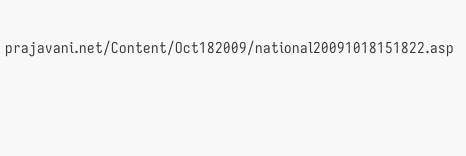prajavani.net/Content/Oct182009/national20091018151822.asp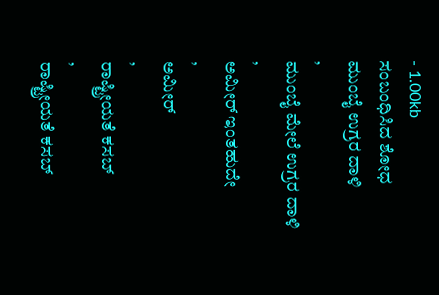- 1.00kb
ಸಂಬಂಧಿಸಿದ ಶೋಧ
ಮುಂಬೈ ಉಗ್ರರ ದಾಳಿ
,
ಮುಂಬೈ ಮೇಲೆ ಉಗ್ರರ ದಾಳಿ
,
ಅಮೀರ್ ಇಂತಹುದೇ
,
ಅಮೀರ್
,
ರಾಷ್ಟ್ರೀಯತೆ ಕಸಬ್
,
ರಾಷ್ಟ್ರೀಯತೆ ಕಸಬ್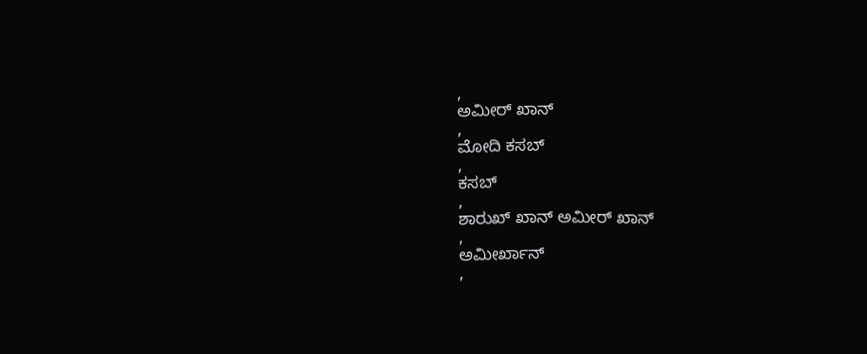,
ಅಮೀರ್ ಖಾನ್
,
ಮೋದಿ ಕಸಬ್
,
ಕಸಬ್
,
ಶಾರುಖ್ ಖಾನ್ ಅಮೀರ್ ಖಾನ್
,
ಅಮೀರ್ಖಾನ್
,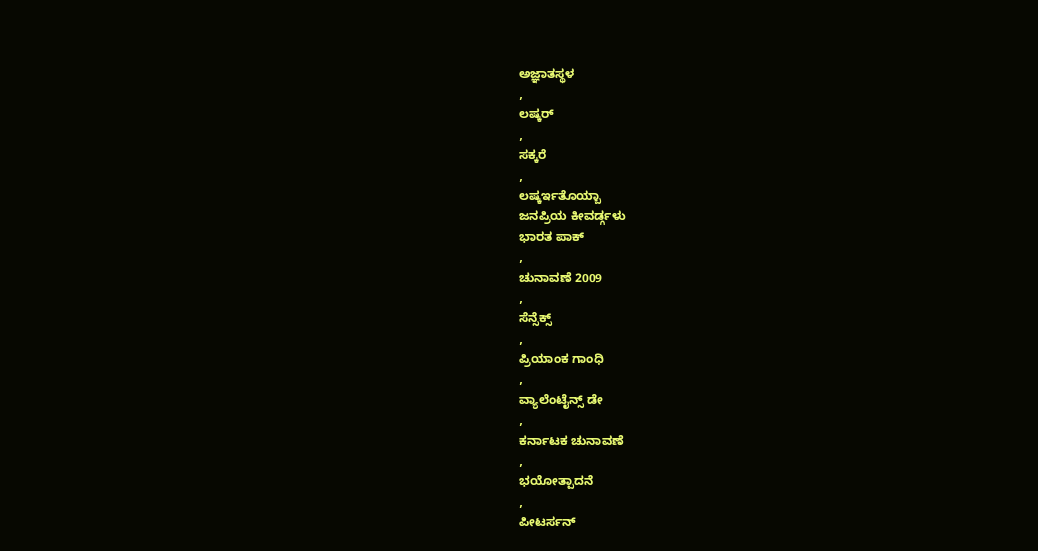ಅಜ್ಞಾತಸ್ಥಳ
,
ಲಷ್ಕರ್
,
ಸಕ್ಕರೆ
,
ಲಷ್ಕರ್ಇತೊಯ್ಬಾ
ಜನಪ್ರಿಯ ಕೀವರ್ಡ್ಗಳು
ಭಾರತ ಪಾಕ್
,
ಚುನಾವಣೆ 2009
,
ಸೆನ್ಸೆಕ್ಸ್
,
ಪ್ರಿಯಾಂಕ ಗಾಂಧಿ
,
ವ್ಯಾಲೆಂಟೈನ್ಸ್ ಡೇ
,
ಕರ್ನಾಟಕ ಚುನಾವಣೆ
,
ಭಯೋತ್ಪಾದನೆ
,
ಪೀಟರ್ಸನ್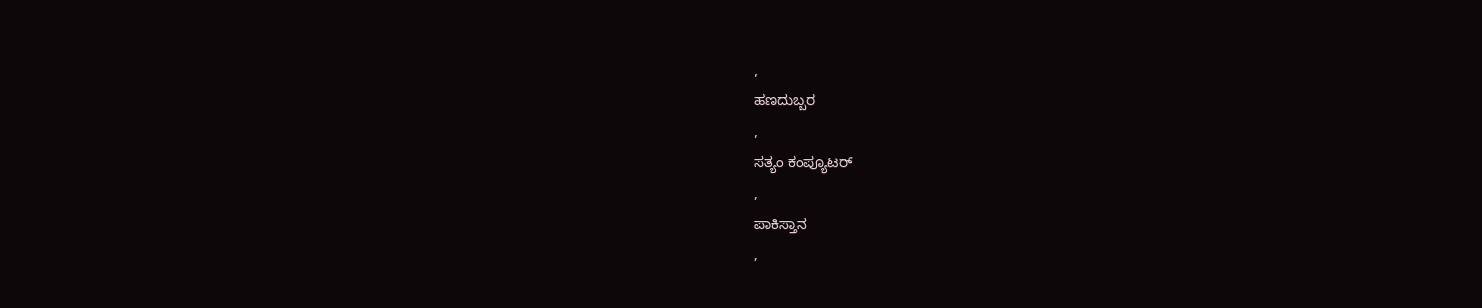,
ಹಣದುಬ್ಬರ
,
ಸತ್ಯಂ ಕಂಪ್ಯೂಟರ್
,
ಪಾಕಿಸ್ತಾನ
,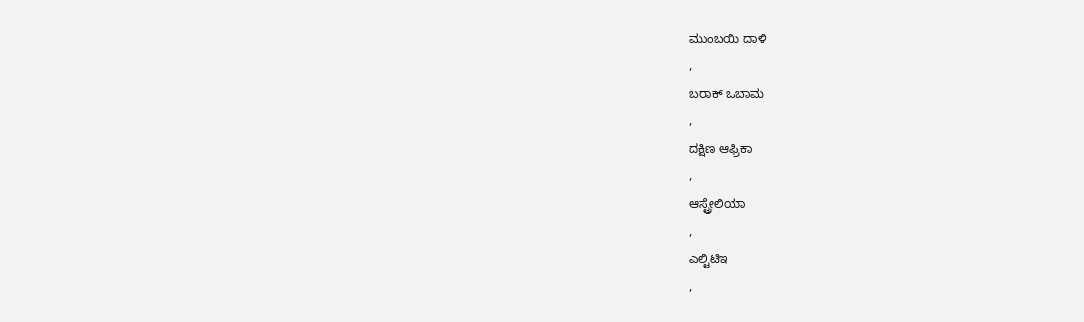ಮುಂಬಯಿ ದಾಳಿ
,
ಬರಾಕ್ ಒಬಾಮ
,
ದಕ್ಷಿಣ ಆಫ್ರಿಕಾ
,
ಆಸ್ಟ್ರೇಲಿಯಾ
,
ಎಲ್ಟಿಟಿಇ
,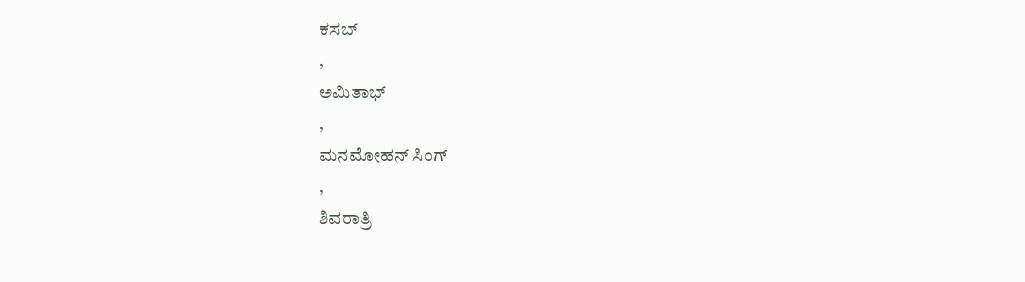ಕಸಬ್
,
ಅಮಿತಾಭ್
,
ಮನಮೋಹನ್ ಸಿಂಗ್
,
ಶಿವರಾತ್ರಿ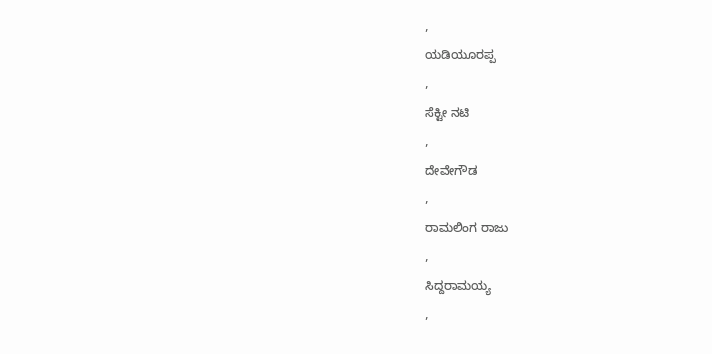,
ಯಡಿಯೂರಪ್ಪ
,
ಸೆಕ್ಟೀ ನಟಿ
,
ದೇವೇಗೌಡ
,
ರಾಮಲಿಂಗ ರಾಜು
,
ಸಿದ್ದರಾಮಯ್ಯ
,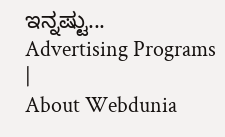ಇನ್ನಷ್ಟು...
Advertising Programs
|
About Webdunia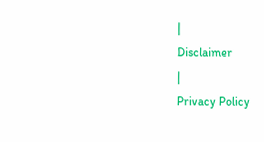|
Disclaimer
|
Privacy Policy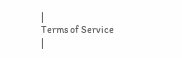|
Terms of Service
|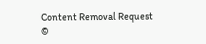Content Removal Request
©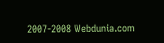2007-2008 Webdunia.com